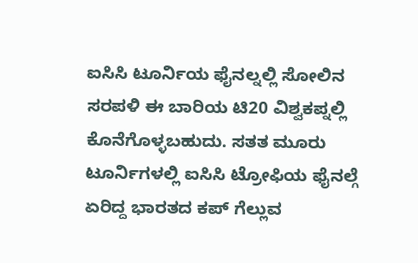ಐಸಿಸಿ ಟೂರ್ನಿಯ ಫೈನಲ್ನಲ್ಲಿ ಸೋಲಿನ ಸರಪಳಿ ಈ ಬಾರಿಯ ಟಿ20 ವಿಶ್ವಕಪ್ನಲ್ಲಿ ಕೊನೆಗೊಳ್ಳಬಹುದು. ಸತತ ಮೂರು ಟೂರ್ನಿಗಳಲ್ಲಿ ಐಸಿಸಿ ಟ್ರೋಫಿಯ ಫೈನಲ್ಗೆ ಏರಿದ್ದ ಭಾರತದ ಕಪ್ ಗೆಲ್ಲುವ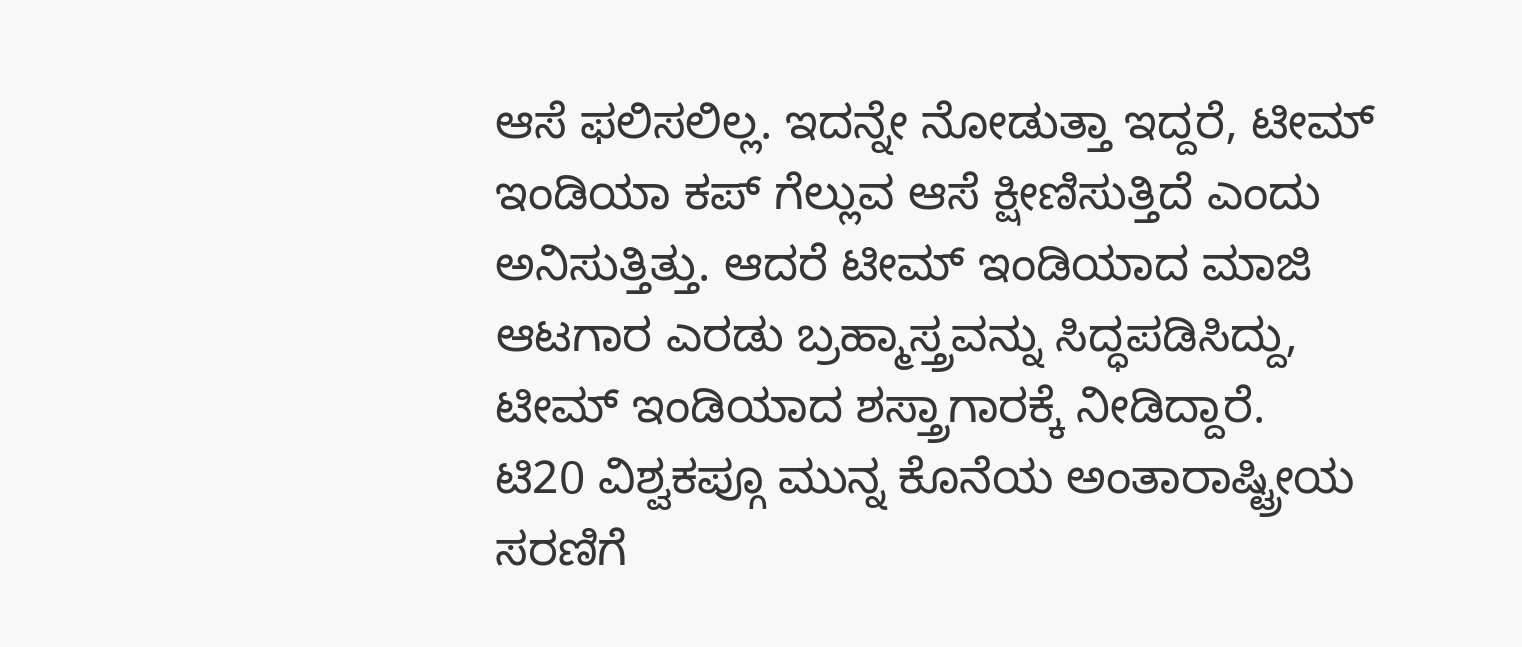ಆಸೆ ಫಲಿಸಲಿಲ್ಲ. ಇದನ್ನೇ ನೋಡುತ್ತಾ ಇದ್ದರೆ, ಟೀಮ್ ಇಂಡಿಯಾ ಕಪ್ ಗೆಲ್ಲುವ ಆಸೆ ಕ್ಷೀಣಿಸುತ್ತಿದೆ ಎಂದು ಅನಿಸುತ್ತಿತ್ತು. ಆದರೆ ಟೀಮ್ ಇಂಡಿಯಾದ ಮಾಜಿ ಆಟಗಾರ ಎರಡು ಬ್ರಹ್ಮಾಸ್ತ್ರವನ್ನು ಸಿದ್ಧಪಡಿಸಿದ್ದು, ಟೀಮ್ ಇಂಡಿಯಾದ ಶಸ್ತ್ರಾಗಾರಕ್ಕೆ ನೀಡಿದ್ದಾರೆ.
ಟಿ20 ವಿಶ್ವಕಪ್ಗೂ ಮುನ್ನ ಕೊನೆಯ ಅಂತಾರಾಷ್ಟ್ರೀಯ ಸರಣಿಗೆ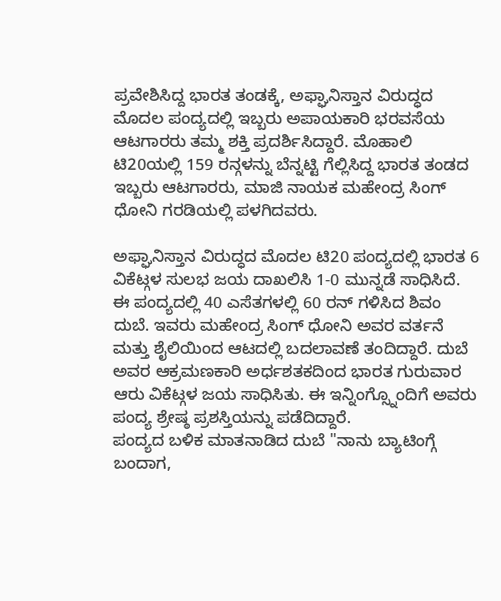ಪ್ರವೇಶಿಸಿದ್ದ ಭಾರತ ತಂಡಕ್ಕೆ, ಅಫ್ಘಾನಿಸ್ತಾನ ವಿರುದ್ಧದ ಮೊದಲ ಪಂದ್ಯದಲ್ಲಿ ಇಬ್ಬರು ಅಪಾಯಕಾರಿ ಭರವಸೆಯ ಆಟಗಾರರು ತಮ್ಮ ಶಕ್ತಿ ಪ್ರದರ್ಶಿಸಿದ್ದಾರೆ. ಮೊಹಾಲಿ ಟಿ20ಯಲ್ಲಿ 159 ರನ್ಗಳನ್ನು ಬೆನ್ನಟ್ಟಿ ಗೆಲ್ಲಿಸಿದ್ದ ಭಾರತ ತಂಡದ ಇಬ್ಬರು ಆಟಗಾರರು, ಮಾಜಿ ನಾಯಕ ಮಹೇಂದ್ರ ಸಿಂಗ್ ಧೋನಿ ಗರಡಿಯಲ್ಲಿ ಪಳಗಿದವರು.

ಅಫ್ಘಾನಿಸ್ತಾನ ವಿರುದ್ಧದ ಮೊದಲ ಟಿ20 ಪಂದ್ಯದಲ್ಲಿ ಭಾರತ 6 ವಿಕೆಟ್ಗಳ ಸುಲಭ ಜಯ ದಾಖಲಿಸಿ 1-0 ಮುನ್ನಡೆ ಸಾಧಿಸಿದೆ. ಈ ಪಂದ್ಯದಲ್ಲಿ 40 ಎಸೆತಗಳಲ್ಲಿ 60 ರನ್ ಗಳಿಸಿದ ಶಿವಂ ದುಬೆ. ಇವರು ಮಹೇಂದ್ರ ಸಿಂಗ್ ಧೋನಿ ಅವರ ವರ್ತನೆ ಮತ್ತು ಶೈಲಿಯಿಂದ ಆಟದಲ್ಲಿ ಬದಲಾವಣೆ ತಂದಿದ್ದಾರೆ. ದುಬೆ ಅವರ ಆಕ್ರಮಣಕಾರಿ ಅರ್ಧಶತಕದಿಂದ ಭಾರತ ಗುರುವಾರ ಆರು ವಿಕೆಟ್ಗಳ ಜಯ ಸಾಧಿಸಿತು. ಈ ಇನ್ನಿಂಗ್ಸ್ನೊಂದಿಗೆ ಅವರು ಪಂದ್ಯ ಶ್ರೇಷ್ಠ ಪ್ರಶಸ್ತಿಯನ್ನು ಪಡೆದಿದ್ದಾರೆ.
ಪಂದ್ಯದ ಬಳಿಕ ಮಾತನಾಡಿದ ದುಬೆ "ನಾನು ಬ್ಯಾಟಿಂಗ್ಗೆ ಬಂದಾಗ,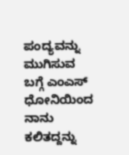ಪಂದ್ಯವನ್ನು ಮುಗಿಸುವ ಬಗ್ಗೆ ಎಂಎಸ್ ಧೋನಿಯಿಂದ ನಾನು ಕಲಿತದ್ದನ್ನು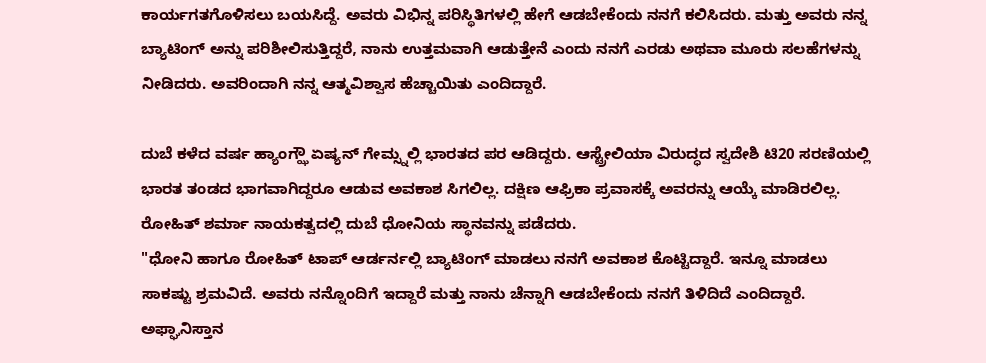ಕಾರ್ಯಗತಗೊಳಿಸಲು ಬಯಸಿದ್ದೆ. ಅವರು ವಿಭಿನ್ನ ಪರಿಸ್ಥಿತಿಗಳಲ್ಲಿ ಹೇಗೆ ಆಡಬೇಕೆಂದು ನನಗೆ ಕಲಿಸಿದರು. ಮತ್ತು ಅವರು ನನ್ನ ಬ್ಯಾಟಿಂಗ್ ಅನ್ನು ಪರಿಶೀಲಿಸುತ್ತಿದ್ದರೆ, ನಾನು ಉತ್ತಮವಾಗಿ ಆಡುತ್ತೇನೆ ಎಂದು ನನಗೆ ಎರಡು ಅಥವಾ ಮೂರು ಸಲಹೆಗಳನ್ನು ನೀಡಿದರು. ಅವರಿಂದಾಗಿ ನನ್ನ ಆತ್ಮವಿಶ್ವಾಸ ಹೆಚ್ಚಾಯಿತು ಎಂದಿದ್ದಾರೆ.

ದುಬೆ ಕಳೆದ ವರ್ಷ ಹ್ಯಾಂಗ್ಝೌ ಏಷ್ಯನ್ ಗೇಮ್ಸ್ನಲ್ಲಿ ಭಾರತದ ಪರ ಆಡಿದ್ದರು. ಆಸ್ಟ್ರೇಲಿಯಾ ವಿರುದ್ಧದ ಸ್ವದೇಶಿ ಟಿ20 ಸರಣಿಯಲ್ಲಿ ಭಾರತ ತಂಡದ ಭಾಗವಾಗಿದ್ದರೂ ಆಡುವ ಅವಕಾಶ ಸಿಗಲಿಲ್ಲ. ದಕ್ಷಿಣ ಆಫ್ರಿಕಾ ಪ್ರವಾಸಕ್ಕೆ ಅವರನ್ನು ಆಯ್ಕೆ ಮಾಡಿರಲಿಲ್ಲ. ರೋಹಿತ್ ಶರ್ಮಾ ನಾಯಕತ್ವದಲ್ಲಿ ದುಬೆ ಧೋನಿಯ ಸ್ಥಾನವನ್ನು ಪಡೆದರು.
"ಧೋನಿ ಹಾಗೂ ರೋಹಿತ್ ಟಾಪ್ ಆರ್ಡರ್ನಲ್ಲಿ ಬ್ಯಾಟಿಂಗ್ ಮಾಡಲು ನನಗೆ ಅವಕಾಶ ಕೊಟ್ಟಿದ್ದಾರೆ. ಇನ್ನೂ ಮಾಡಲು ಸಾಕಷ್ಟು ಶ್ರಮವಿದೆ. ಅವರು ನನ್ನೊಂದಿಗೆ ಇದ್ದಾರೆ ಮತ್ತು ನಾನು ಚೆನ್ನಾಗಿ ಆಡಬೇಕೆಂದು ನನಗೆ ತಿಳಿದಿದೆ ಎಂದಿದ್ದಾರೆ.
ಅಫ್ಘಾನಿಸ್ತಾನ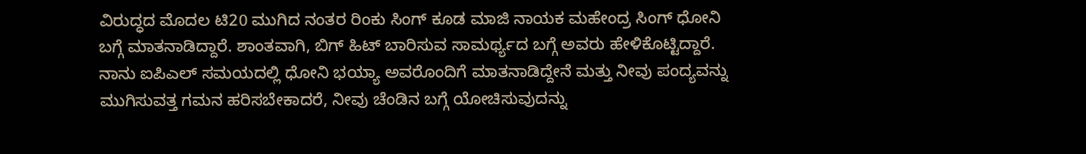ವಿರುದ್ಧದ ಮೊದಲ ಟಿ20 ಮುಗಿದ ನಂತರ ರಿಂಕು ಸಿಂಗ್ ಕೂಡ ಮಾಜಿ ನಾಯಕ ಮಹೇಂದ್ರ ಸಿಂಗ್ ಧೋನಿ ಬಗ್ಗೆ ಮಾತನಾಡಿದ್ದಾರೆ. ಶಾಂತವಾಗಿ, ಬಿಗ್ ಹಿಟ್ ಬಾರಿಸುವ ಸಾಮರ್ಥ್ಯದ ಬಗ್ಗೆ ಅವರು ಹೇಳಿಕೊಟ್ಟಿದ್ದಾರೆ. ನಾನು ಐಪಿಎಲ್ ಸಮಯದಲ್ಲಿ ಧೋನಿ ಭಯ್ಯಾ ಅವರೊಂದಿಗೆ ಮಾತನಾಡಿದ್ದೇನೆ ಮತ್ತು ನೀವು ಪಂದ್ಯವನ್ನು ಮುಗಿಸುವತ್ತ ಗಮನ ಹರಿಸಬೇಕಾದರೆ, ನೀವು ಚೆಂಡಿನ ಬಗ್ಗೆ ಯೋಚಿಸುವುದನ್ನು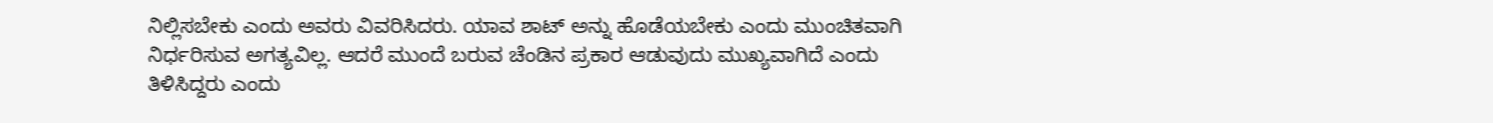ನಿಲ್ಲಿಸಬೇಕು ಎಂದು ಅವರು ವಿವರಿಸಿದರು. ಯಾವ ಶಾಟ್ ಅನ್ನು ಹೊಡೆಯಬೇಕು ಎಂದು ಮುಂಚಿತವಾಗಿ ನಿರ್ಧರಿಸುವ ಅಗತ್ಯವಿಲ್ಲ. ಆದರೆ ಮುಂದೆ ಬರುವ ಚೆಂಡಿನ ಪ್ರಕಾರ ಆಡುವುದು ಮುಖ್ಯವಾಗಿದೆ ಎಂದು ತಿಳಿಸಿದ್ದರು ಎಂದು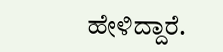ಹೇಳಿದ್ದಾರೆ.